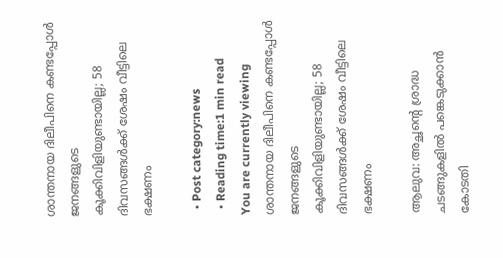ശാന്തനായ ദിലീപിനെ കണ്ടപ്പോള്‍ ജനങ്ങളുടെ കൂക്കിവിളിയുണ്ടായില്ല; 58 ദിവസങ്ങള്‍ക്ക് ശേഷം വീട്ടിലെ ഭക്ഷണം

  • Post category:news
  • Reading time:1 min read
You are currently viewing ശാന്തനായ ദിലീപിനെ കണ്ടപ്പോള്‍ ജനങ്ങളുടെ കൂക്കിവിളിയുണ്ടായില്ല; 58 ദിവസങ്ങള്‍ക്ക് ശേഷം വീട്ടിലെ ഭക്ഷണം

ആലുവ: അച്ഛന്റെ ശ്രാദ്ധ ചടങ്ങുകളില്‍ പങ്കെടുക്കാന്‍ കോടതി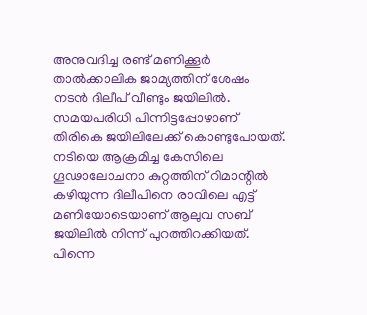അനുവദിച്ച രണ്ട് മണിക്കൂര്‍ താല്‍ക്കാലിക ജാമ്യത്തിന് ശേഷം നടന്‍ ദിലീപ് വീണ്ടും ജയിലില്‍. സമയപരിധി പിന്നിട്ടപ്പോഴാണ് തിരികെ ജയിലിലേക്ക് കൊണ്ടുപോയത്. നടിയെ ആക്രമിച്ച കേസിലെ ഗൂഢാലോചനാ കുറ്റത്തിന് റിമാന്റില്‍ കഴിയുന്ന ദിലീപിനെ രാവിലെ എട്ട് മണിയോടെയാണ് ആലുവ സബ് ജയിലില്‍ നിന്ന് പുറത്തിറക്കിയത്. പിന്നെ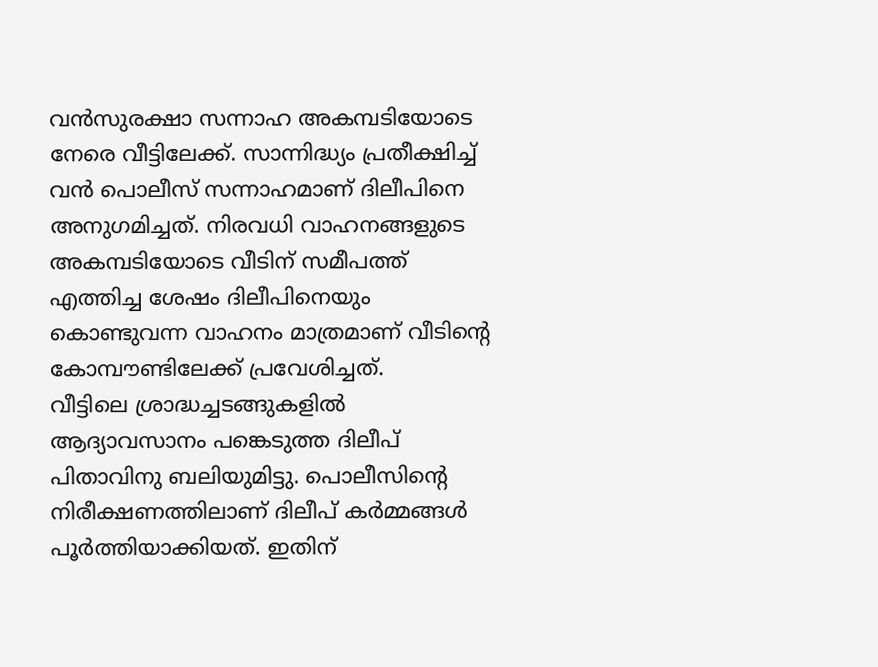വന്‍സുരക്ഷാ സന്നാഹ അകമ്പടിയോടെ നേരെ വീട്ടിലേക്ക്. സാന്നിദ്ധ്യം പ്രതീക്ഷിച്ച് വന്‍ പൊലീസ് സന്നാഹമാണ് ദിലീപിനെ അനുഗമിച്ചത്. നിരവധി വാഹനങ്ങളുടെ അകമ്പടിയോടെ വീടിന് സമീപത്ത് എത്തിച്ച ശേഷം ദിലീപിനെയും കൊണ്ടുവന്ന വാഹനം മാത്രമാണ് വീടിന്റെ കോമ്പൗണ്ടിലേക്ക് പ്രവേശിച്ചത്.
വീട്ടിലെ ശ്രാദ്ധച്ചടങ്ങുകളില്‍ ആദ്യാവസാനം പങ്കെടുത്ത ദിലീപ് പിതാവിനു ബലിയുമിട്ടു. പൊലീസിന്റെ നിരീക്ഷണത്തിലാണ് ദിലീപ് കര്‍മ്മങ്ങള്‍ പൂര്‍ത്തിയാക്കിയത്. ഇതിന്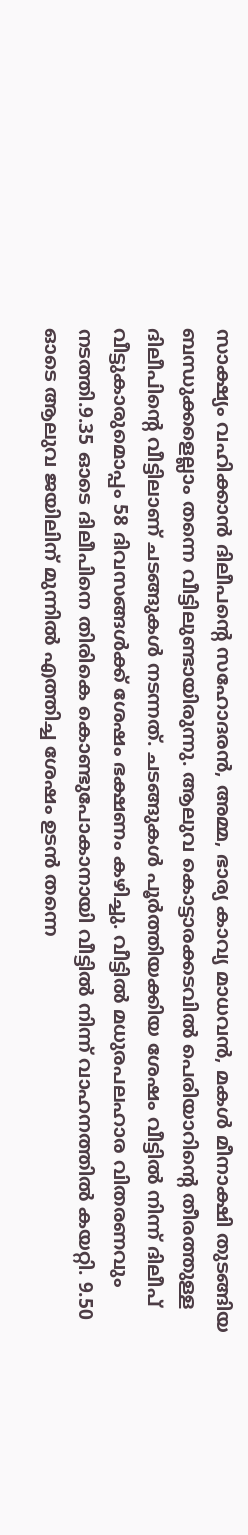സാക്ഷ്യം വഹിക്കാന്‍ ദിലീപന്റെ സഹോദരന്‍, അമ്മ, ഭാര്യ കാവ്യ മാധവന്‍, മകള്‍ മീനാക്ഷി തുടങ്ങിയ ബന്ധുക്കളെല്ലാം തന്നെ വീട്ടിലുണ്ടായിരുന്നു. ആലുവ കൊട്ടാരക്കടവില്‍ പെരിയാറിന്റെ തീരത്തുള്ള ദിലീപിന്റെ വീട്ടിലാണ് ചടങ്ങുകള്‍ നടന്നത്. ചടങ്ങുകള്‍ പൂര്‍ത്തിയക്കിയ ശേഷം വീട്ടില്‍ നിന്ന് ദിലീപ് വീട്ടുകാരുമൊപ്പം 58 ദിവസങ്ങള്‍ക്ക് ശേഷം ഭക്ഷണം കഴിച്ചു. വീട്ടില്‍ മധുരപലഹാര വിതരണവും നടത്തി.9.35 ഓടെ ദിലീപിനെ തിരികെ കൊണ്ടുപോകാനായി വീട്ടില്‍ നിന്ന് വാഹനത്തില്‍ കയറ്റി. 9.50 ഓടെ ആലുവ ജയിലിന് മുന്നില്‍ എത്തിച്ച ശേഷം ഉടന്‍ തന്നെ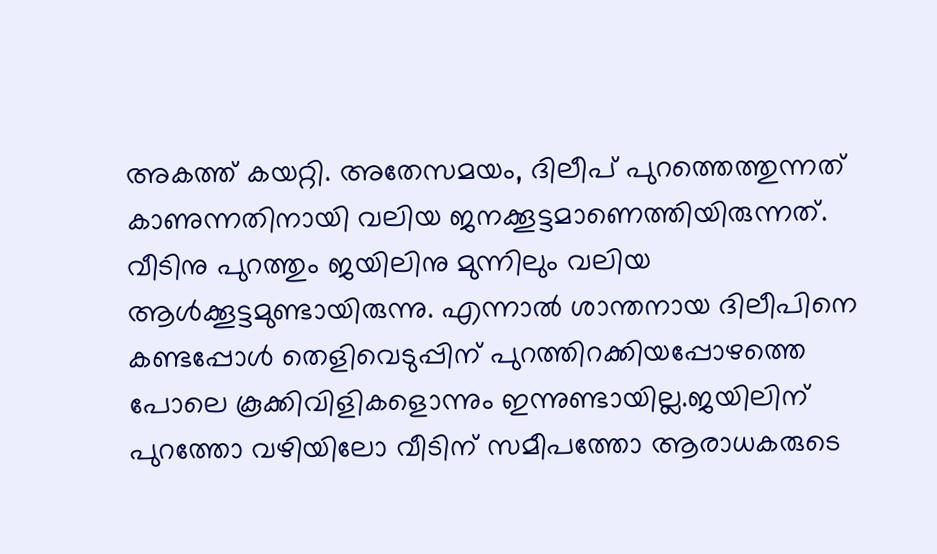അകത്ത് കയറ്റി. അതേസമയം, ദിലീപ് പുറത്തെത്തുന്നത് കാണുന്നതിനായി വലിയ ജനക്കൂട്ടമാണെത്തിയിരുന്നത്. വീടിനു പുറത്തും ജയിലിനു മുന്നിലും വലിയ ആള്‍ക്കൂട്ടമുണ്ടായിരുന്നു. എന്നാല്‍ ശാന്തനായ ദിലീപിനെ കണ്ടപ്പോള്‍ തെളിവെടുപ്പിന് പുറത്തിറക്കിയപ്പോഴത്തെ പോലെ കൂക്കിവിളികളൊന്നും ഇന്നുണ്ടായില്ല.ജയിലിന് പുറത്തോ വഴിയിലോ വീടിന് സമീപത്തോ ആരാധകരുടെ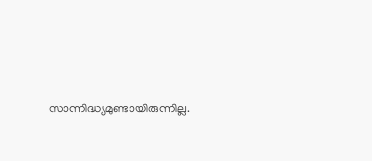സാന്നിദ്ധ്യമുണ്ടായിരുന്നില്ല.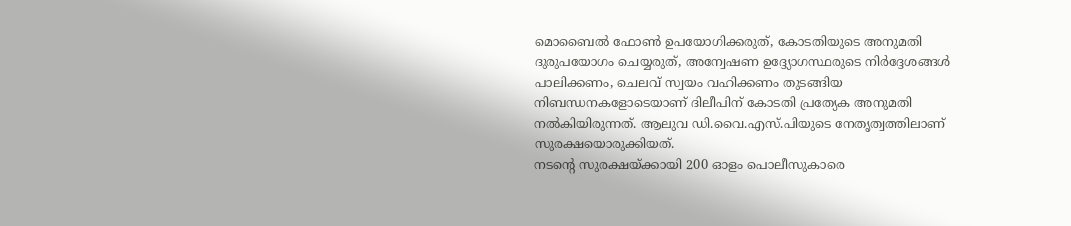മൊബൈല്‍ ഫോണ്‍ ഉപയോഗിക്കരുത്, കോടതിയുടെ അനുമതി ദുരുപയോഗം ചെയ്യരുത്, അന്വേഷണ ഉദ്ദ്യോഗസ്ഥരുടെ നിര്‍ദ്ദേശങ്ങള്‍ പാലിക്കണം, ചെലവ് സ്വയം വഹിക്കണം തുടങ്ങിയ നിബന്ധനകളോടെയാണ് ദിലീപിന് കോടതി പ്രത്യേക അനുമതി നല്‍കിയിരുന്നത്. ആലുവ ഡി.വൈ.എസ്.പിയുടെ നേതൃത്വത്തിലാണ് സുരക്ഷയൊരുക്കിയത്.
നടന്റെ സുരക്ഷയ്ക്കായി 200 ഓളം പൊലീസുകാരെ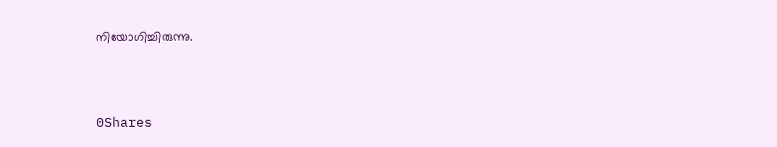നിയോഗിച്ചിരുന്നു.



0Shares